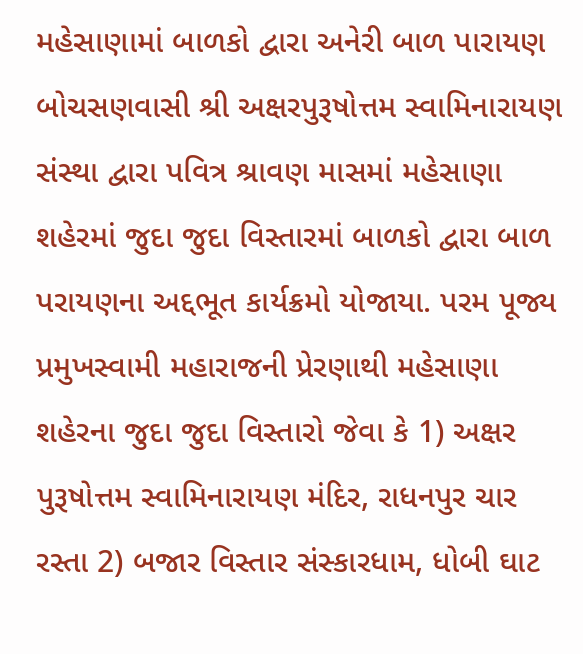મહેસાણામાં બાળકો દ્વારા અનેરી બાળ પારાયણ બોચસણવાસી શ્રી અક્ષરપુરૂષોત્તમ સ્વામિનારાયણ સંસ્થા દ્વારા પવિત્ર શ્રાવણ માસમાં મહેસાણા શહેરમાં જુદા જુદા વિસ્તારમાં બાળકો દ્વારા બાળ પરાયણના અદ્દભૂત કાર્યક્રમો યોજાયા. પરમ પૂજ્ય પ્રમુખસ્વામી મહારાજની પ્રેરણાથી મહેસાણા શહેરના જુદા જુદા વિસ્તારો જેવા કે 1) અક્ષર પુરૂષોત્તમ સ્વામિનારાયણ મંદિર, રાધનપુર ચાર રસ્તા 2) બજાર વિસ્તાર સંસ્કારધામ, ધોબી ઘાટ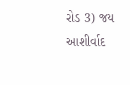રોડ 3) જય આશીર્વાદ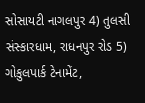સોસાયટી નાગલપુર 4) તુલસી સંસ્કારધામ, રાધનપુર રોડ 5) ગોકુલપાર્ક ટેનામેંટ,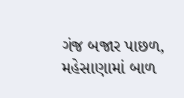ગંજ બજાર પાછળ, મહેસાણામાં બાળ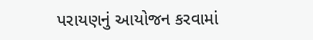પરાયણનું આયોજન કરવામાં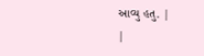આવ્યુ હતુ. |
|